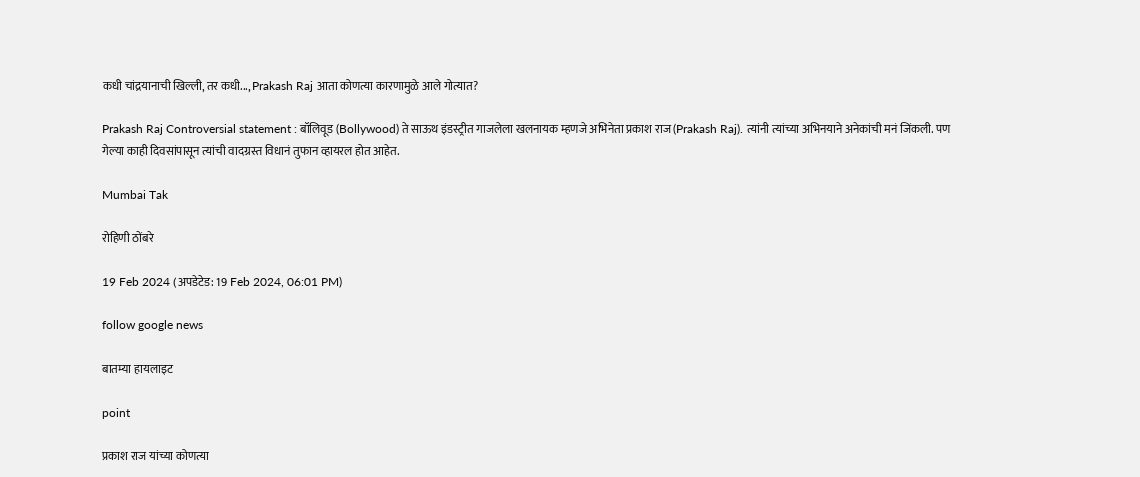कधी चांद्रयानाची खिल्ली, तर कधी..., Prakash Raj आता कोणत्या कारणामुळे आले गोत्यात?

Prakash Raj Controversial statement : बॉलिवूड (Bollywood) ते साऊथ इंडस्ट्रीत गाजलेला खलनायक म्हणजे अभिनेता प्रकाश राज (Prakash Raj). त्यांनी त्यांच्या अभिनयाने अनेकांची मनं जिंकली. पण गेल्या काही दिवसांपासून त्यांची वादग्रस्त विधानं तुफान व्हायरल होत आहेत.

Mumbai Tak

रोहिणी ठोंबरे

19 Feb 2024 (अपडेटेड: 19 Feb 2024, 06:01 PM)

follow google news

बातम्या हायलाइट

point

प्रकाश राज यांच्या कोणत्या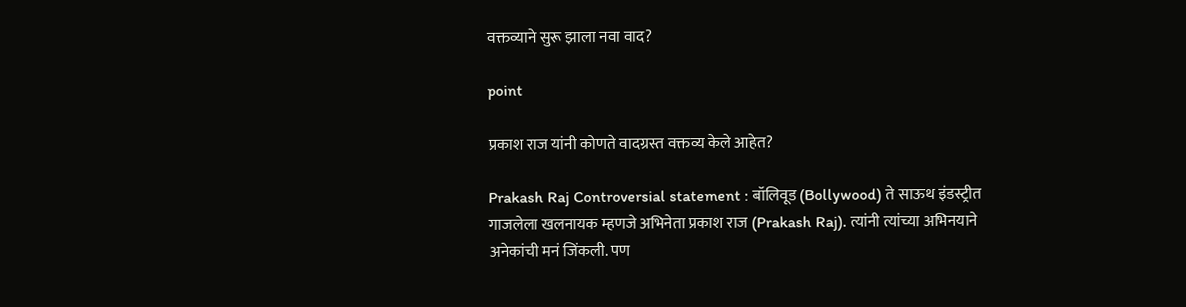वक्तव्याने सुरू झाला नवा वाद?

point

प्रकाश राज यांनी कोणते वादग्रस्त वक्तव्य केले आहेत?

Prakash Raj Controversial statement : बॉलिवूड (Bollywood) ते साऊथ इंडस्ट्रीत गाजलेला खलनायक म्हणजे अभिनेता प्रकाश राज (Prakash Raj). त्यांनी त्यांच्या अभिनयाने अनेकांची मनं जिंकली. पण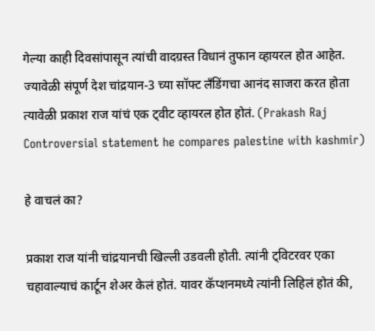गेल्या काही दिवसांपासून त्यांची वादग्रस्त विधानं तुफान व्हायरल होत आहेत. ज्यावेळी संपूर्ण देश चांद्रयान-3 च्या सॉफ्ट लॅंडिंगचा आनंद साजरा करत होता त्यावेळी प्रकाश राज यांचं एक ट्वीट व्हायरल होत होतं. (Prakash Raj Controversial statement he compares palestine with kashmir)

हे वाचलं का?

प्रकाश राज यांनी चांद्रयानची खिल्ली उडवली होती. त्यांनी ट्विटरवर एका चहावाल्याचं कार्टून शेअर केलं होतं. यावर कॅप्शनमध्ये त्यांनी लिहिलं होतं की,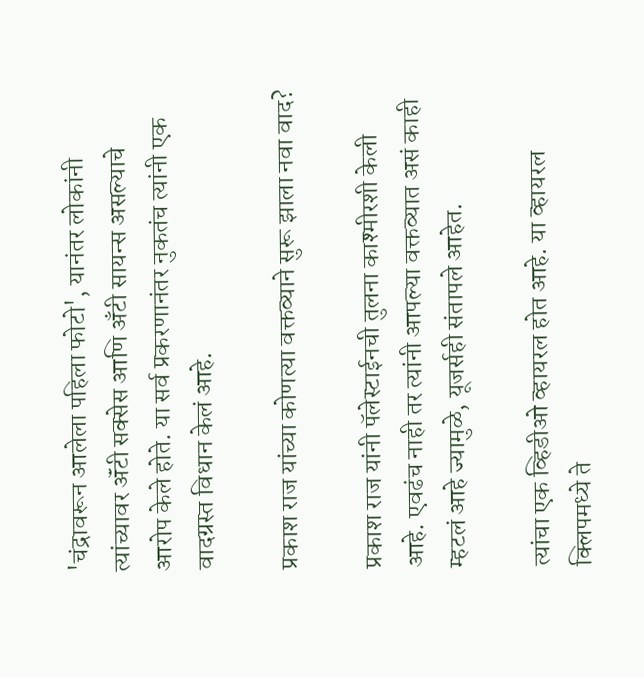'चंद्रावरून आलेला पहिला फोटो', यानंतर लोकांनी त्यांच्यावर ॲंटी सक्सेस आणि अँटी सायन्स असल्याचे आरोप केले होते. या सर्व प्रकरणानंतर नुकतंच त्यांनी एक वादग्रस्त विधान केलं आहे.

प्रकाश राज यांच्या कोणत्या वक्तव्याने सुरू झाला नवा वाद?

प्रकाश राज यांनी पॅलेस्टाईनची तुलना काश्मीरशी केली आहे. एवढंच नाही तर त्यांनी आपल्या वक्तव्यात असं काही म्हटलं आहे ज्यामुळे, यूजर्सही संतापले आहेत.

त्यांचा एक व्हिडीओ व्हायरल होत आहे. या व्हायरल क्लिपमध्ये ते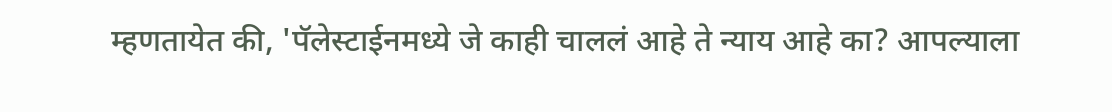म्हणतायेत की, 'पॅलेस्टाईनमध्ये जे काही चाललं आहे ते न्याय आहे का? आपल्याला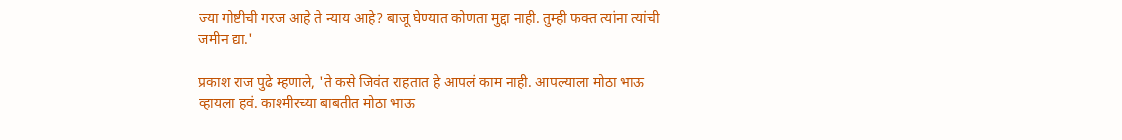ज्या गोष्टीची गरज आहे ते न्याय आहे? बाजू घेण्यात कोणता मुद्दा नाही. तुम्ही फक्त त्यांना त्यांची जमीन द्या.'

प्रकाश राज पुढे म्हणाले, 'ते कसे जिवंत राहतात हे आपलं काम नाही. आपल्याला मोठा भाऊ व्हायला हवं. काश्मीरच्या बाबतीत मोठा भाऊ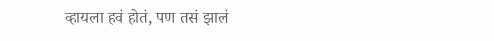व्हायला हवं होतं, पण तसं झालं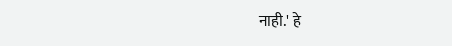नाही.' हे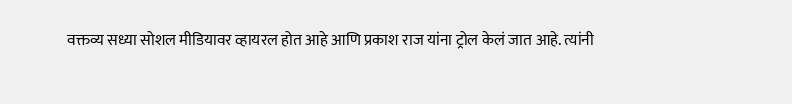वक्तव्य सध्या सोशल मीडियावर व्हायरल होत आहे आणि प्रकाश राज यांना ट्रोल केलं जात आहे. त्यांनी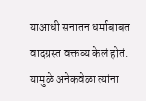याआधी सनातन धर्माबाबत वादग्रस्त वक्तव्य केलं होतं. यामुळे अनेकवेळा त्यांना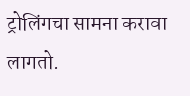ट्रोलिंगचा सामना करावा लागतो.